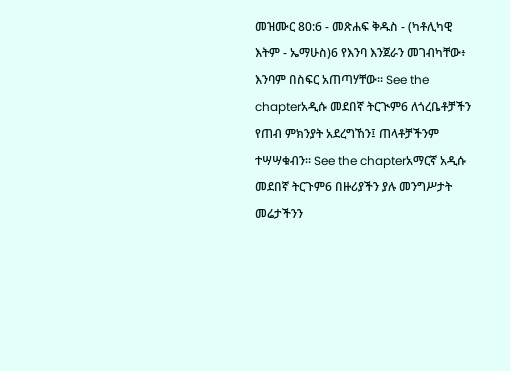መዝሙር 80:6 - መጽሐፍ ቅዱስ - (ካቶሊካዊ እትም - ኤማሁስ)6 የእንባ እንጀራን መገብካቸው፥ እንባም በስፍር አጠጣሃቸው። See the chapterአዲሱ መደበኛ ትርጒም6 ለጎረቤቶቻችን የጠብ ምክንያት አደረግኸን፤ ጠላቶቻችንም ተሣሣቁብን። See the chapterአማርኛ አዲሱ መደበኛ ትርጉም6 በዙሪያችን ያሉ መንግሥታት መሬታችንን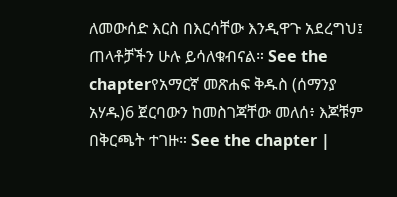ለመውሰድ እርስ በእርሳቸው እንዲዋጉ አደረግህ፤ ጠላቶቻችን ሁሉ ይሳለቁብናል። See the chapterየአማርኛ መጽሐፍ ቅዱስ (ሰማንያ አሃዱ)6 ጀርባውን ከመስገጃቸው መለሰ፥ እጆቹም በቅርጫት ተገዙ። See the chapter |